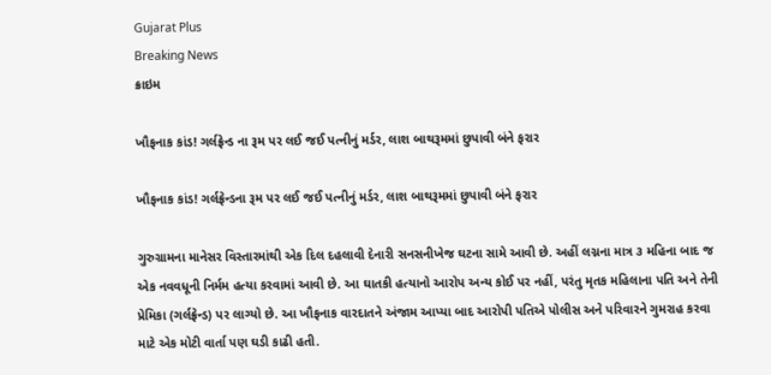Gujarat Plus
Breaking News
ક્રાઇમ

ખૌફનાક કાંડ! ગર્લફ્રેન્ડ ના રૂમ પર લઈ જઈ પત્નીનું મર્ડર, લાશ બાથરૂમમાં છુપાવી બંને ફરાર

ખૌફનાક કાંડ! ગર્લફ્રેન્ડના રૂમ પર લઈ જઈ પત્નીનું મર્ડર, લાશ બાથરૂમમાં છુપાવી બંને ફરાર

ગુરુગ્રામના માનેસર વિસ્તારમાંથી એક દિલ દહલાવી દેનારી સનસનીખેજ ઘટના સામે આવી છે. અહીં લગ્નના માત્ર ૩ મહિના બાદ જ એક નવવધૂની નિર્મમ હત્યા કરવામાં આવી છે. આ ઘાતકી હત્યાનો આરોપ અન્ય કોઈ પર નહીં, પરંતુ મૃતક મહિલાના પતિ અને તેની પ્રેમિકા (ગર્લફ્રેન્ડ) પર લાગ્યો છે. આ ખૌફનાક વારદાતને અંજામ આપ્યા બાદ આરોપી પતિએ પોલીસ અને પરિવારને ગુમરાહ કરવા માટે એક મોટી વાર્તા પણ ઘડી કાઢી હતી.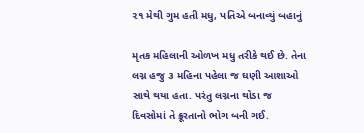૨૧ મેથી ગુમ હતી મધુ, પતિએ બનાવ્યું બહાનું

મૃતક મહિલાની ઓળખ મધુ તરીકે થઈ છે. તેના લગ્ન હજુ ૩ મહિના પહેલા જ ઘણી આશાઓ સાથે થયા હતા. પરંતુ લગ્નના થોડા જ દિવસોમાં તે ક્રૂરતાનો ભોગ બની ગઈ.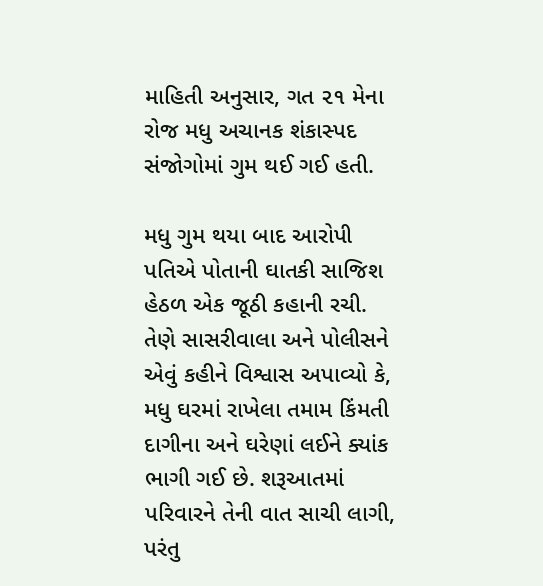માહિતી અનુસાર, ગત ૨૧ મેના રોજ મધુ અચાનક શંકાસ્પદ સંજોગોમાં ગુમ થઈ ગઈ હતી.

મધુ ગુમ થયા બાદ આરોપી પતિએ પોતાની ઘાતકી સાજિશ હેઠળ એક જૂઠી કહાની રચી. તેણે સાસરીવાલા અને પોલીસને એવું કહીને વિશ્વાસ અપાવ્યો કે, મધુ ઘરમાં રાખેલા તમામ કિંમતી દાગીના અને ઘરેણાં લઈને ક્યાંક ભાગી ગઈ છે. શરૂઆતમાં પરિવારને તેની વાત સાચી લાગી, પરંતુ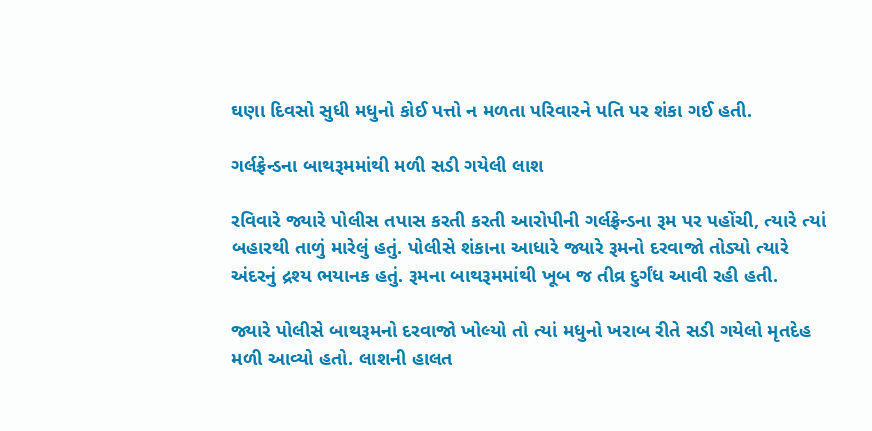ઘણા દિવસો સુધી મધુનો કોઈ પત્તો ન મળતા પરિવારને પતિ પર શંકા ગઈ હતી.

ગર્લફ્રેન્ડના બાથરૂમમાંથી મળી સડી ગયેલી લાશ

રવિવારે જ્યારે પોલીસ તપાસ કરતી કરતી આરોપીની ગર્લફ્રેન્ડના રૂમ પર પહોંચી, ત્યારે ત્યાં બહારથી તાળું મારેલું હતું. પોલીસે શંકાના આધારે જ્યારે રૂમનો દરવાજો તોડ્યો ત્યારે અંદરનું દ્રશ્ય ભયાનક હતું. રૂમના બાથરૂમમાંથી ખૂબ જ તીવ્ર દુર્ગંધ આવી રહી હતી.

જ્યારે પોલીસે બાથરૂમનો દરવાજો ખોલ્યો તો ત્યાં મધુનો ખરાબ રીતે સડી ગયેલો મૃતદેહ મળી આવ્યો હતો. લાશની હાલત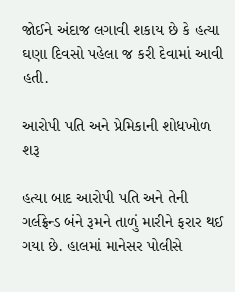જોઈને અંદાજ લગાવી શકાય છે કે હત્યા ઘણા દિવસો પહેલા જ કરી દેવામાં આવી હતી.

આરોપી પતિ અને પ્રેમિકાની શોધખોળ શરૂ

હત્યા બાદ આરોપી પતિ અને તેની ગર્લફ્રેન્ડ બંને રૂમને તાળું મારીને ફરાર થઈ ગયા છે. હાલમાં માનેસર પોલીસે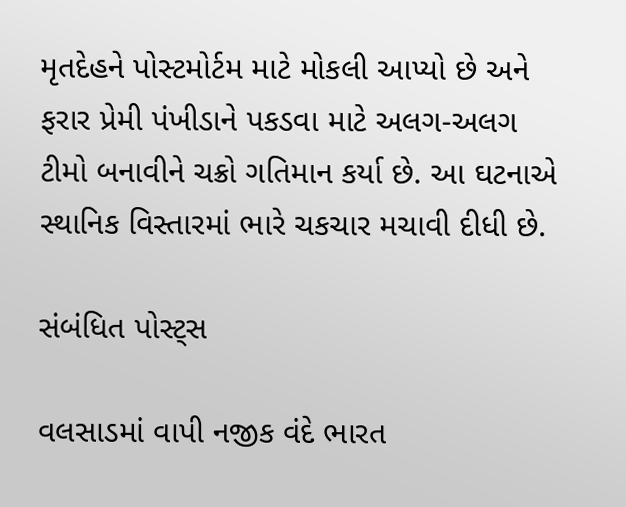મૃતદેહને પોસ્ટમોર્ટમ માટે મોકલી આપ્યો છે અને ફરાર પ્રેમી પંખીડાને પકડવા માટે અલગ-અલગ ટીમો બનાવીને ચક્રો ગતિમાન કર્યા છે. આ ઘટનાએ સ્થાનિક વિસ્તારમાં ભારે ચકચાર મચાવી દીધી છે.

સંબંધિત પોસ્ટ્સ

વલસાડમાં વાપી નજીક વંદે ભારત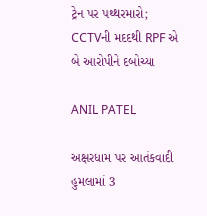ટ્રેન પર પથ્થરમારો; CCTVની મદદથી RPF એ બે આરોપીને દબોચ્યા

ANIL PATEL

અક્ષરધામ પર આતંકવાદી હુમલામાં 3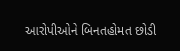આરોપીઓને બિનતહોમત છોડી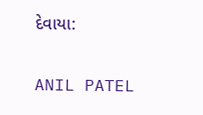દેવાયા:

ANIL PATEL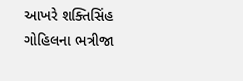આખરે શક્તિસિંહ ગોહિલના ભત્રીજા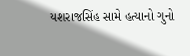યશરાજસિંહ સામે હત્યાનો ગુનો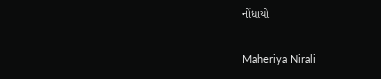નોંધાયો

Maheriya Nirali